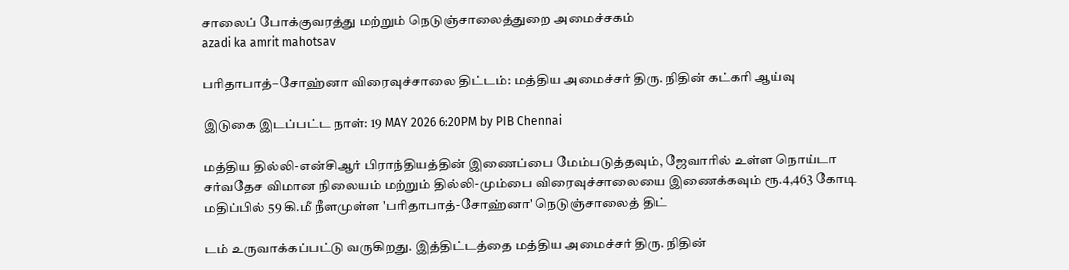சாலைப் போக்குவரத்து மற்றும் நெடுஞ்சாலைத்துறை அமைச்சகம்
azadi ka amrit mahotsav

பரிதாபாத்–சோஹ்னா விரைவுச்சாலை திட்டம்: மத்திய அமைச்சர் திரு. நிதின் கட்கரி ஆய்வு

இடுகை இடப்பட்ட நாள்: 19 MAY 2026 6:20PM by PIB Chennai

மத்திய தில்லி-என்சிஆர் பிராந்தியத்தின் இணைப்பை மேம்படுத்தவும், ஜேவாரில் உள்ள நொய்டா சர்வதேச விமான நிலையம் மற்றும் தில்லி-மும்பை விரைவுச்சாலையை இணைக்கவும் ரூ.4,463 கோடி மதிப்பில் 59 கி.மீ நீளமுள்ள 'பரிதாபாத்-சோஹ்னா' நெடுஞ்சாலைத் திட்

டம் உருவாக்கப்பட்டு வருகிறது. இத்திட்டத்தை மத்திய அமைச்சர் திரு. நிதின்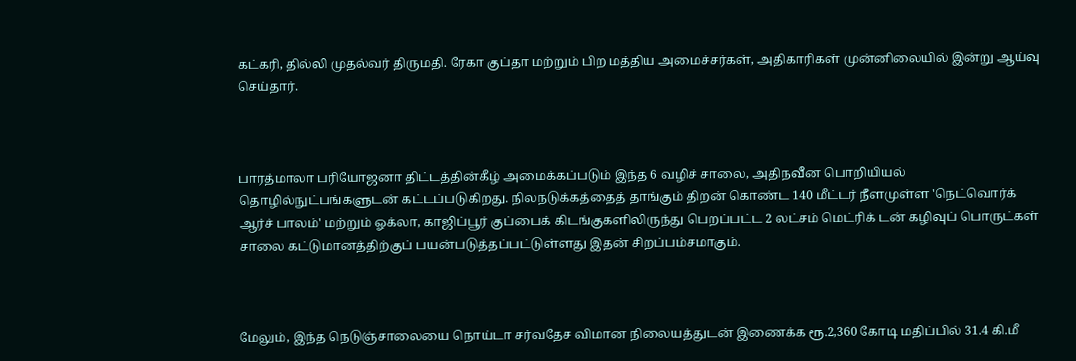கட்கரி, தில்லி முதல்வர் திருமதி. ரேகா குப்தா மற்றும் பிற மத்திய அமைச்சர்கள், அதிகாரிகள் முன்னிலையில் இன்று ஆய்வு செய்தார்.



பாரத்மாலா பரியோஜனா திட்டத்தின்கீழ் அமைக்கப்படும் இந்த 6 வழிச் சாலை, அதிநவீன பொறியியல் தொழில்நுட்பங்களுடன் கட்டப்படுகிறது. நிலநடுக்கத்தைத் தாங்கும் திறன் கொண்ட 140 மீட்டர் நீளமுள்ள 'நெட்வொர்க் ஆர்ச் பாலம்' மற்றும் ஓக்லா, காஜிப்பூர் குப்பைக் கிடங்குகளிலிருந்து பெறப்பட்ட 2 லட்சம் மெட்ரிக் டன் கழிவுப் பொருட்கள் சாலை கட்டுமானத்திற்குப் பயன்படுத்தப்பட்டுள்ளது இதன் சிறப்பம்சமாகும்.



மேலும், இந்த நெடுஞ்சாலையை நொய்டா சர்வதேச விமான நிலையத்துடன் இணைக்க ரூ.2,360 கோடி மதிப்பில் 31.4 கி.மீ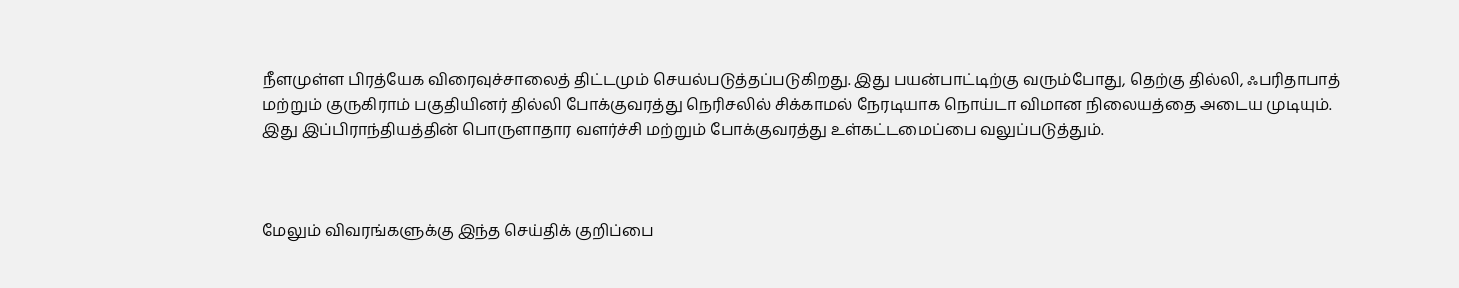நீளமுள்ள பிரத்யேக விரைவுச்சாலைத் திட்டமும் செயல்படுத்தப்படுகிறது. இது பயன்பாட்டிற்கு வரும்போது, தெற்கு தில்லி, ஃபரிதாபாத் மற்றும் குருகிராம் பகுதியினர் தில்லி போக்குவரத்து நெரிசலில் சிக்காமல் நேரடியாக நொய்டா விமான நிலையத்தை அடைய முடியும். இது இப்பிராந்தியத்தின் பொருளாதார வளர்ச்சி மற்றும் போக்குவரத்து உள்கட்டமைப்பை வலுப்படுத்தும்.



மேலும் விவரங்களுக்கு இந்த செய்திக் குறிப்பை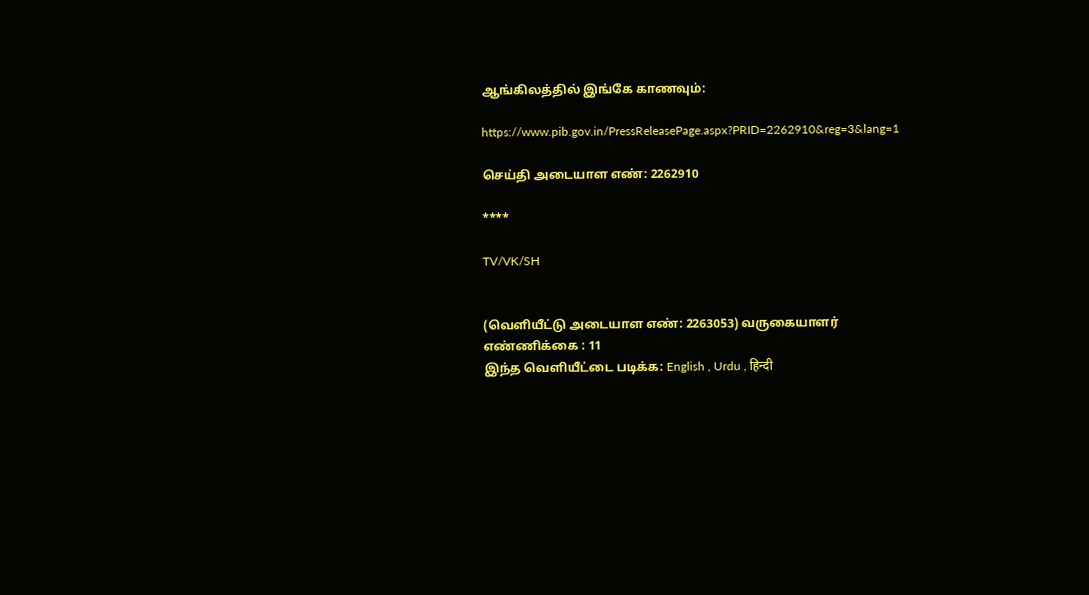ஆங்கிலத்தில் இங்கே காணவும்:

https://www.pib.gov.in/PressReleasePage.aspx?PRID=2262910&reg=3&lang=1

செய்தி அடையாள எண்: 2262910

****

TV/VK/SH


(வெளியீட்டு அடையாள எண்: 2263053) வருகையாளர் எண்ணிக்கை : 11
இந்த வெளியீட்டை படிக்க: English , Urdu , हिन्दी